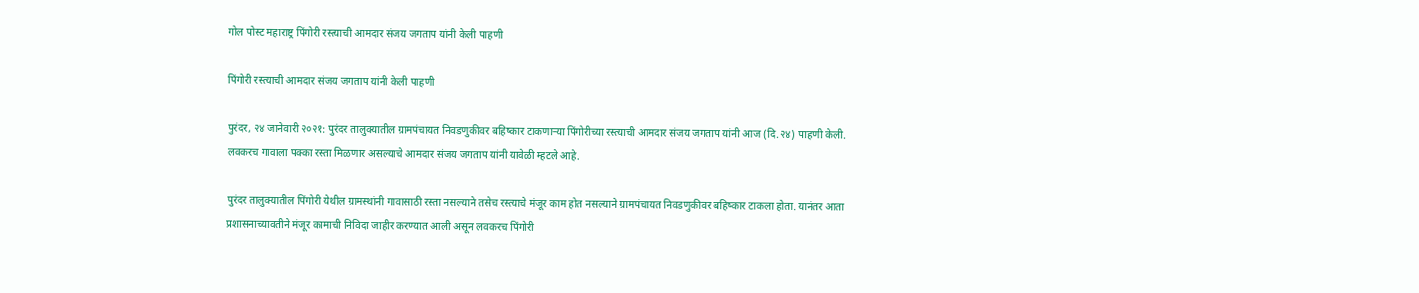गोल पोस्ट महाराष्ट्र पिंगोरी रस्त्याची आमदार संजय जगताप यांनी केली पाहणी

पिंगोरी रस्त्याची आमदार संजय जगताप यांनी केली पाहणी

पुरंदर, २४ जानेवारी २०२१: पुरंदर तालुक्यातील ग्रामपंचायत निवडणुकीवर बहिष्कार टाकणाऱ्या पिंगोरीच्या रस्त्याची आमदार संजय जगताप यांनी आज (दि.२४) पाहणी केली. लवकरच गावाला पक्का रस्ता मिळणार असल्याचे आमदार संजय जगताप यांनी यावेळी म्हटले आहे.

पुरंदर तालुक्यातील पिंगोरी येथील ग्रामस्थांनी गावासाठी रस्ता नसल्याने तसेच रस्त्याचे मंजूर काम होत नसल्याने ग्रामपंचायत निवडणुकीवर बहिष्कार टाकला होता. यानंतर आता प्रशासनाच्यावतीने मंजूर कामाची निविदा जाहीर करण्यात आली असून लवकरच पिंगोरी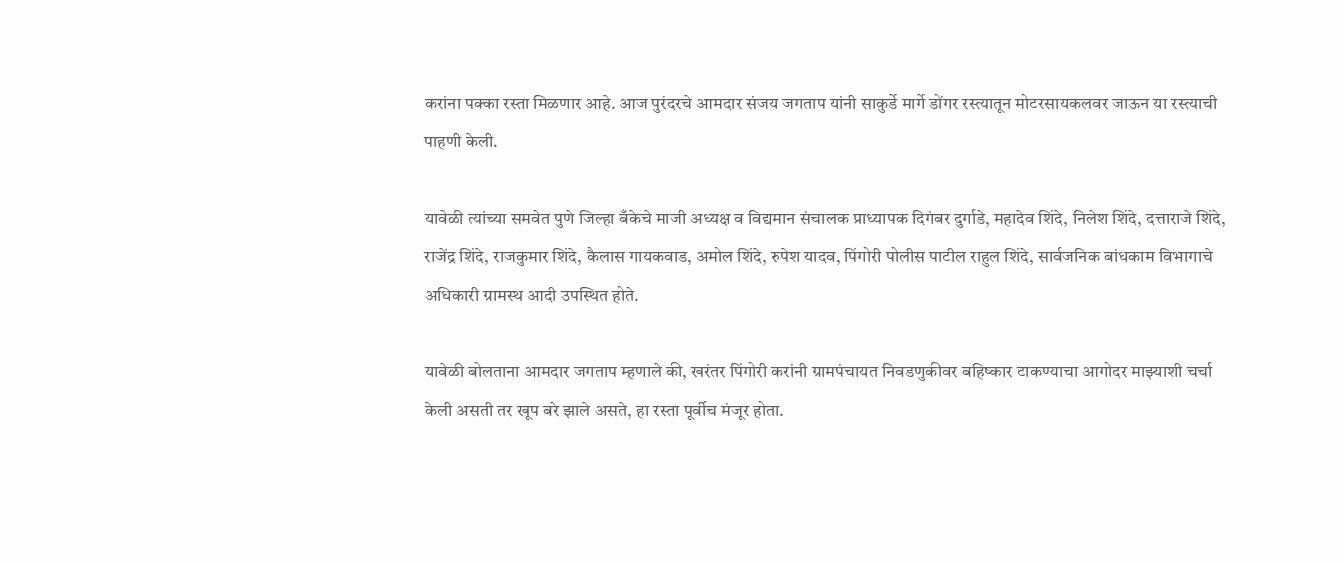करांना पक्का रस्ता मिळणार आहे. आज पुरंदरचे आमदार संजय जगताप यांनी साकुर्डे मार्गे डोंगर रस्त्यातून मोटरसायकलवर जाऊन या रस्त्याची पाहणी केली.

यावेळी त्यांच्या समवेत पुणे जिल्हा बँकेचे माजी अध्यक्ष व विद्यमान संचालक प्राध्यापक दिगंबर दुर्गाडे, महादेव शिंदे, निलेश शिंदे, दत्ताराजे शिंदे, राजेंद्र शिंदे, राजकुमार शिंदे, कैलास गायकवाड, अमोल शिंदे, रुपेश यादव, पिंगोरी पोलीस पाटील राहुल शिंदे, सार्वजनिक बांधकाम विभागाचे अधिकारी ग्रामस्थ आदी उपस्थित होते.

यावेळी बोलताना आमदार जगताप म्हणाले की, खरंतर पिंगोरी करांनी ग्रामपंचायत निवडणुकीवर बहिष्कार टाकण्याचा आगोदर माझ्याशी चर्चा केली असती तर खूप बरे झाले असते, हा रस्ता पूर्वीच मंजूर होता.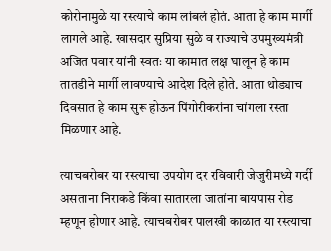कोरोनामुळे या रस्त्याचे काम लांबलं होतं. आता हे काम मार्गी लागले आहे. खासदार सुप्रिया सुळे व राज्याचे उपमुख्यमंत्री अजित पवार यांनी स्वतः या कामात लक्ष घालून हे काम तातडीने मार्गी लावण्याचे आदेश दिले होते. आता थोड्याच दिवसात हे काम सुरू होऊन पिंगोरीकरांना चांगला रस्ता मिळणार आहे.

त्याचबरोबर या रस्त्याचा उपयोग दर रविवारी जेजुरीमध्ये गर्दी असताना निराकडे किंवा सातारला जातांना बायपास रोड म्हणून होणार आहे. त्याचबरोबर पालखी काळात या रस्त्याचा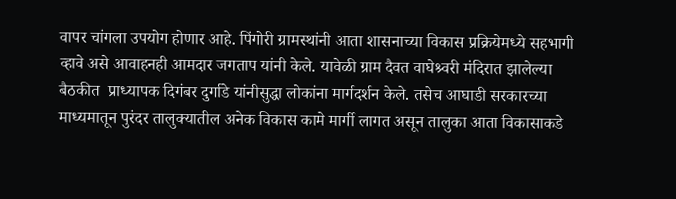वापर चांगला उपयोग होणार आहे. पिंगोरी ग्रामस्थांनी आता शासनाच्या विकास प्रक्रियेमध्ये सहभागी व्हावे असे आवाहनही आमदार जगताप यांनी केले. यावेळी ग्राम दैवत वाघेश्र्वरी मंदिरात झालेल्या बैठकीत  प्राध्यापक दिगंबर दुर्गाडे यांनीसुद्धा लोकांना मार्गदर्शन केले. तसेच आघाडी सरकारच्या माध्यमातून पुरंदर तालुक्यातील अनेक विकास कामे मार्गी लागत असून तालुका आता विकासाकडे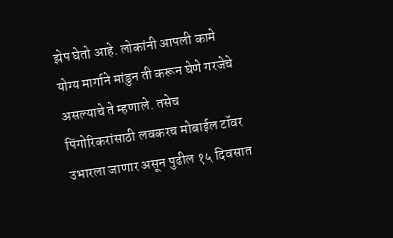झेप घेतो आहे. लोकांनी आपली कामे योग्य मार्गाने मांडुन ती करून घेणे गरजेचे असल्याचे ते म्हणाले. तसेच पिंगोरिकरांसाठी लवकरच मोबाईल टॉवर उभारला जाणार असून पुढील १५ दिवसात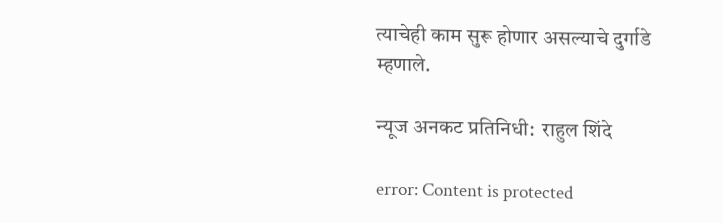त्याचेही काम सुरू होणार असल्याचे दुर्गाडे म्हणाले.

न्यूज अनकट प्रतिनिधी:  राहुल शिंदे

error: Content is protected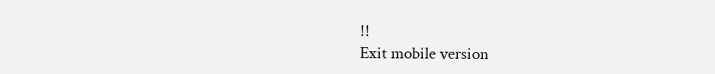!!
Exit mobile version